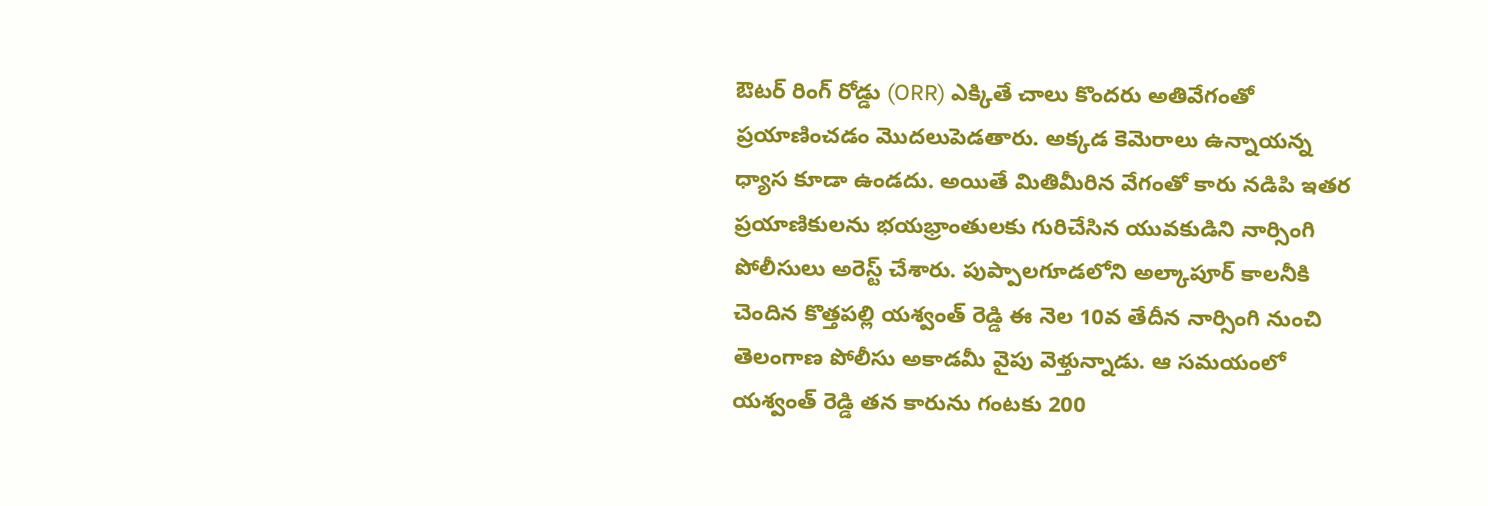ఔటర్ రింగ్ రోడ్డు (ORR) ఎక్కితే చాలు కొందరు అతివేగంతో ప్రయాణించడం మొదలుపెడతారు. అక్కడ కెమెరాలు ఉన్నాయన్న ధ్యాస కూడా ఉండదు. అయితే మితిమీరిన వేగంతో కారు నడిపి ఇతర ప్రయాణికులను భయభ్రాంతులకు గురిచేసిన యువకుడిని నార్సింగి పోలీసులు అరెస్ట్ చేశారు. పుప్పాలగూడలోని అల్కాపూర్ కాలనీకి చెందిన కొత్తపల్లి యశ్వంత్ రెడ్డి ఈ నెల 10వ తేదీన నార్సింగి నుంచి తెలంగాణ పోలీసు అకాడమీ వైపు వెళ్తున్నాడు. ఆ సమయంలో యశ్వంత్ రెడ్డి తన కారును గంటకు 200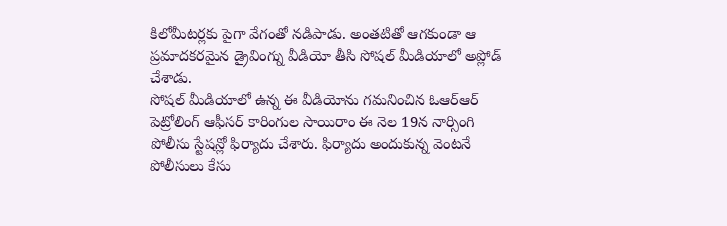కిలోమీటర్లకు పైగా వేగంతో నడిపాడు. అంతటితో ఆగకుండా ఆ ప్రమాదకరమైన డ్రైవింగ్ను వీడియో తీసి సోషల్ మీడియాలో అప్లోడ్ చేశాడు.
సోషల్ మీడియాలో ఉన్న ఈ వీడియోను గమనించిన ఓఆర్ఆర్ పెట్రోలింగ్ ఆఫీసర్ కారింగుల సాయిరాం ఈ నెల 19న నార్సింగి పోలీసు స్టేషన్లో ఫిర్యాదు చేశారు. ఫిర్యాదు అందుకున్న వెంటనే పోలీసులు కేసు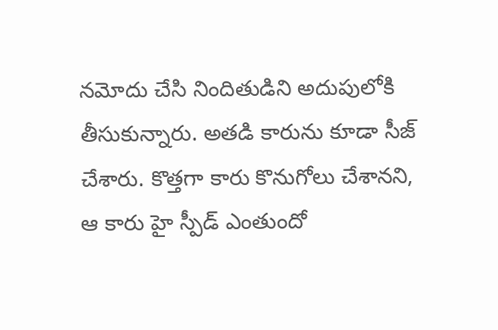నమోదు చేసి నిందితుడిని అదుపులోకి తీసుకున్నారు. అతడి కారును కూడా సీజ్ చేశారు. కొత్తగా కారు కొనుగోలు చేశానని, ఆ కారు హై స్పీడ్ ఎంతుందో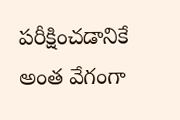పరీక్షించడానికే అంత వేగంగా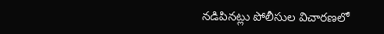నడిపినట్లు పోలీసుల విచారణలో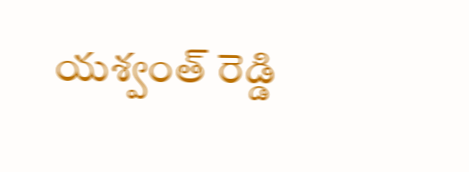యశ్వంత్ రెడ్డి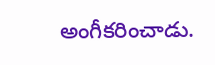అంగీకరించాడు.